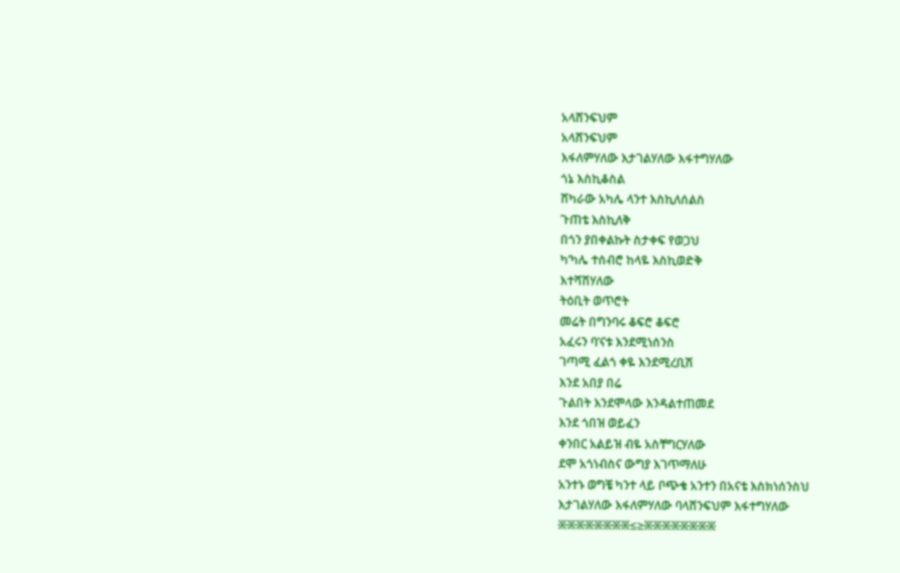አላሸንፍህም
አላሸንፍህም
እፋለምሃለው እታገልሃለው እፋተግሃለው
ጎኔ እስኪቆስል
ሸካራው አካሌ ላንተ እስኪለሰልስ
ጉጠቴ እስኪለቅ
በጎን ያበቀልኩት ስታቀፍ የወጋህ
ካ’ካሌ ተሰብሮ ከላዬ እስኪወድቅ
እተሻሽሃለው
ትዕቢት ወጥሮት
መሬት በግንባሩ ቆፍሮ ቆፍሮ
አፈሩን ባ’ናቱ እንደሚነሰንስ
ገጣሚ ፈልጎ ቀዬ እንደሚረቢሽ
እንደ አበያ በሬ
ጉልበት እንደሞላው እንዳልተጠመደ
እንደ ጎበዝ ወይፈን
ቀንበር አልይዝ ብዬ አስቸግርሃለው
ደሞ አጎነብስና ውግያ እገጥማለሁ
አንተኑ ወግቼ ካንተ ላይ ቦጭቄ አንተን በአናቴ እስክነሰንስህ
እታገልሃለው እፋለምሃለው ባላሸንፍህም እፋተግሃለው
፠፠፠፠፠፠፠፠≤≥፠፠፠፠፠፠፠፠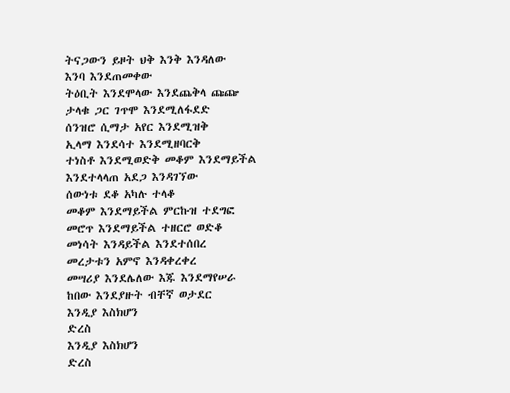ትናጋውን ይዞት ህቅ እንቅ እንዳለው
እንባ እንደጠመቀው
ትዕቢት እንደሞላው እንደጨቅላ ጩጬ
ታላቁ ጋር ገጥሞ እንደሚለፋደድ
ሰንዝሮ ሲማታ አየር እንደሚዝቅ
ኢላማ እንደሳተ እንደሚዘባርቅ
ተነስቶ እንደሚወድቅ መቆም እንደማይችል
እንደተላላጠ አደጋ እንዳገኘው
ሰውነቱ ደቆ አካሉ ተላቆ
መቆም እንደማይችል ምርኩዝ ተደግፎ
መሮጥ እንደማይችል ተዘርሮ ወድቆ
መነሳት እንዳይችል እንደተሰበረ
መረታቱን አምኖ እንዳቀረቀረ
መሣሪያ እንደሌለው እጁ እንደማየሠራ
ከበው እንደያዙት ብቸኛ ወታደር
እንዲያ እስክሆን
ድረስ
እንዲያ እስክሆን
ድረስ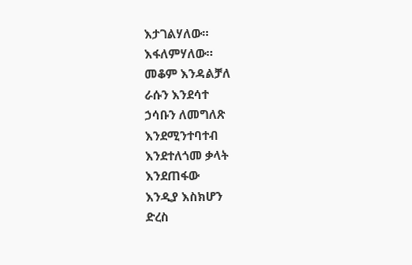እታገልሃለው።
እፋለምሃለው።
መቆም እንዳልቻለ
ራሱን እንደሳተ
ኃሳቡን ለመግለጽ
እንደሚንተባተብ
እንደተለጎመ ቃላት
እንደጠፋው
እንዲያ እስክሆን
ድረስ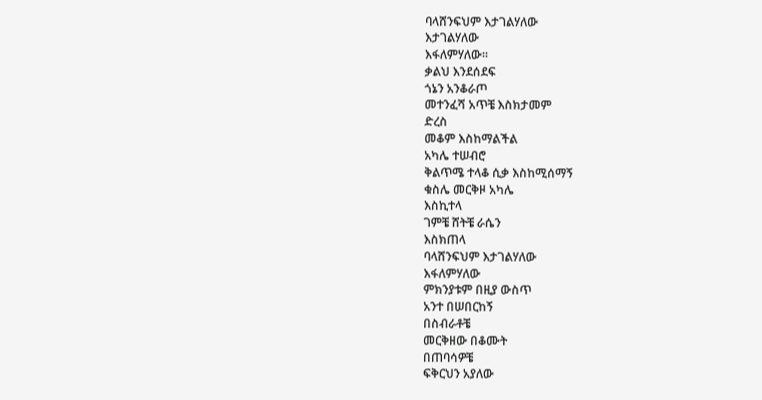ባላሸንፍህም እታገልሃለው
እታገልሃለው
እፋለምሃለው።
ቃልህ እንደሰደፍ
ጎኔን አንቆራጦ
መተንፈሻ አጥቼ እስክታመም
ድረስ
መቆም እስከማልችል
አካሌ ተሠብሮ
ቅልጥሜ ተላቆ ሲቃ እስከሚሰማኝ
ቁስሌ መርቅዞ አካሌ
እስኪተላ
ገምቼ ሸትቼ ራሴን
እስክጠላ
ባላሸንፍህም እታገልሃለው
እፋለምሃለው
ምክንያቱም በዚያ ውስጥ
አንተ በሠበርከኝ
በስብራቶቼ
መርቅዘው በቆሙት
በጠባሳዎቼ
ፍቅርህን አያለው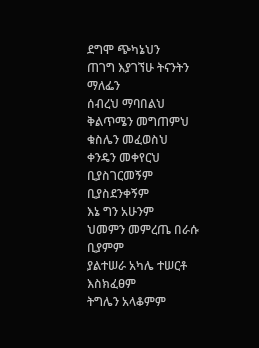ደግሞ ጭካኔህን
ጠገግ እያገኘሁ ትናንትን
ማለፌን
ሰብረህ ማባበልህ
ቅልጥሜን መግጠምህ
ቁስሌን መፈወስህ
ቀንዴን መቀየርህ
ቢያስገርመኝም
ቢያስደንቀኝም
እኔ ግን አሁንም
ህመምን መምረጤ በራሱ
ቢያምም
ያልተሠራ አካሌ ተሠርቶ
እስክፈፀም
ትግሌን አላቆምም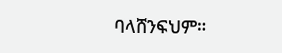ባላሸንፍህም።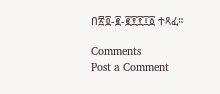በ፳፬-፪-፪፻፻፲፩ ተጻፈ።

Comments
Post a Comment